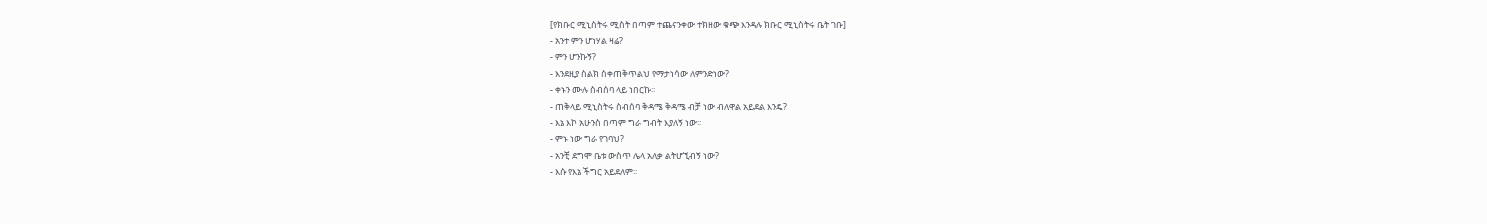[የክቡር ሚኒስትሩ ሚስት በጣም ተጨናንቀው ተክዘው ቁጭ እንዳሉ ክቡር ሚኒስትሩ ቤት ገቡ]
- አንተ ምን ሆነሃል ዛሬ?
- ምን ሆንኩኝ?
- እንደዚያ ስልክ ስቀጠቅጥልህ የማታነሳው ለምንድነው?
- ቀኑን ሙሉ ስብሰባ ላይ ነበርኩ፡፡
- ጠቅላይ ሚኒስትሩ ስብሰባ ቅዳሜ ቅዳሜ ብቻ ነው ብለዋል አይደል እንዴ?
- እኔ እኮ አሁንስ በጣም ግራ ግብት እያለኝ ነው፡፡
- ምኑ ነው ግራ የገባህ?
- አንቺ ደግሞ ቤቱ ውስጥ ሌላ አለቃ ልትሆኚብኝ ነው?
- እሱ የእኔ ችግር አይደለም፡፡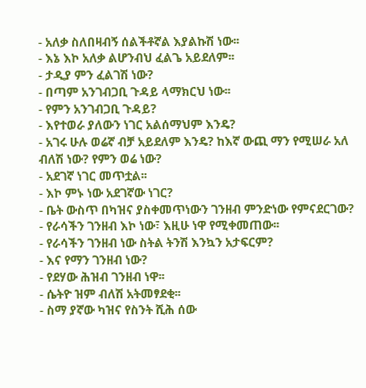- አለቃ ስለበዛብኝ ሰልችቶኛል እያልኩሽ ነው፡፡
- እኔ እኮ አለቃ ልሆንብህ ፈልጌ አይደለም፡፡
- ታዲያ ምን ፈልገሽ ነው?
- በጣም አንገብጋቢ ጉዳይ ላማክርህ ነው፡፡
- የምን አንገብጋቢ ጉዳይ?
- እየተወራ ያለውን ነገር አልሰማህም እንዴ?
- አገሩ ሁሉ ወሬኛ ብቻ አይደለም እንዴ? ከእኛ ውጪ ማን የሚሠራ አለ ብለሽ ነው? የምን ወሬ ነው?
- አደገኛ ነገር መጥቷል፡፡
- እኮ ምኑ ነው አደገኛው ነገር?
- ቤት ውስጥ በካዝና ያስቀመጥነውን ገንዘብ ምንድነው የምናደርገው?
- የራሳችን ገንዘብ እኮ ነው፣ እዚሁ ነዋ የሚቀመጠው፡፡
- የራሳችን ገንዘብ ነው ስትል ትንሽ እንኳን አታፍርም?
- እና የማን ገንዘብ ነው?
- የደሃው ሕዝብ ገንዘብ ነዋ፡፡
- ሴትዮ ዝም ብለሽ አትመፃደቂ፡፡
- ስማ ያኛው ካዝና የስንት ሺሕ ሰው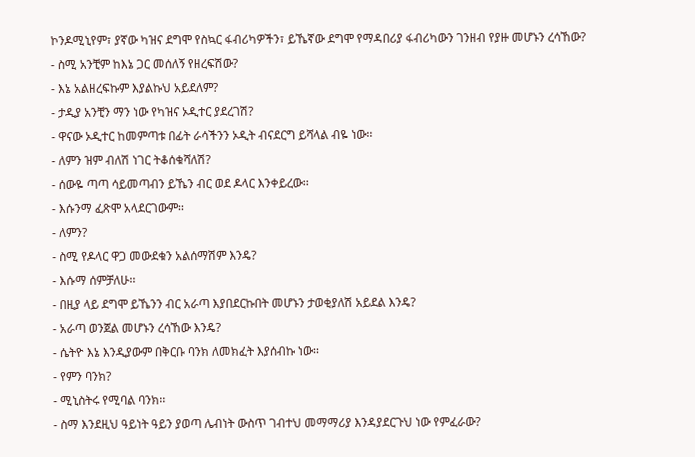ኮንዶሚኒየም፣ ያኛው ካዝና ደግሞ የስኳር ፋብሪካዎችን፣ ይኼኛው ደግሞ የማዳበሪያ ፋብሪካውን ገንዘብ የያዙ መሆኑን ረሳኸው?
- ስሚ አንቺም ከእኔ ጋር መሰለኝ የዘረፍሽው?
- እኔ አልዘረፍኩም እያልኩህ አይደለም?
- ታዲያ አንቺን ማን ነው የካዝና ኦዲተር ያደረገሽ?
- ዋናው ኦዲተር ከመምጣቱ በፊት ራሳችንን ኦዲት ብናደርግ ይሻላል ብዬ ነው፡፡
- ለምን ዝም ብለሽ ነገር ትቆሰቁሻለሽ?
- ሰውዬ ጣጣ ሳይመጣብን ይኼን ብር ወደ ዶላር እንቀይረው፡፡
- እሱንማ ፈጽሞ አላደርገውም፡፡
- ለምን?
- ስሚ የዶላር ዋጋ መውደቁን አልሰማሽም እንዴ?
- እሱማ ሰምቻለሁ፡፡
- በዚያ ላይ ደግሞ ይኼንን ብር አራጣ እያበደርኩበት መሆኑን ታወቂያለሽ አይደል እንዴ?
- አራጣ ወንጀል መሆኑን ረሳኸው እንዴ?
- ሴትዮ እኔ እንዲያውም በቅርቡ ባንክ ለመክፈት እያሰብኩ ነው፡፡
- የምን ባንክ?
- ሚኒስትሩ የሚባል ባንክ፡፡
- ስማ እንደዚህ ዓይነት ዓይን ያወጣ ሌብነት ውስጥ ገብተህ መማማሪያ እንዳያደርጉህ ነው የምፈራው?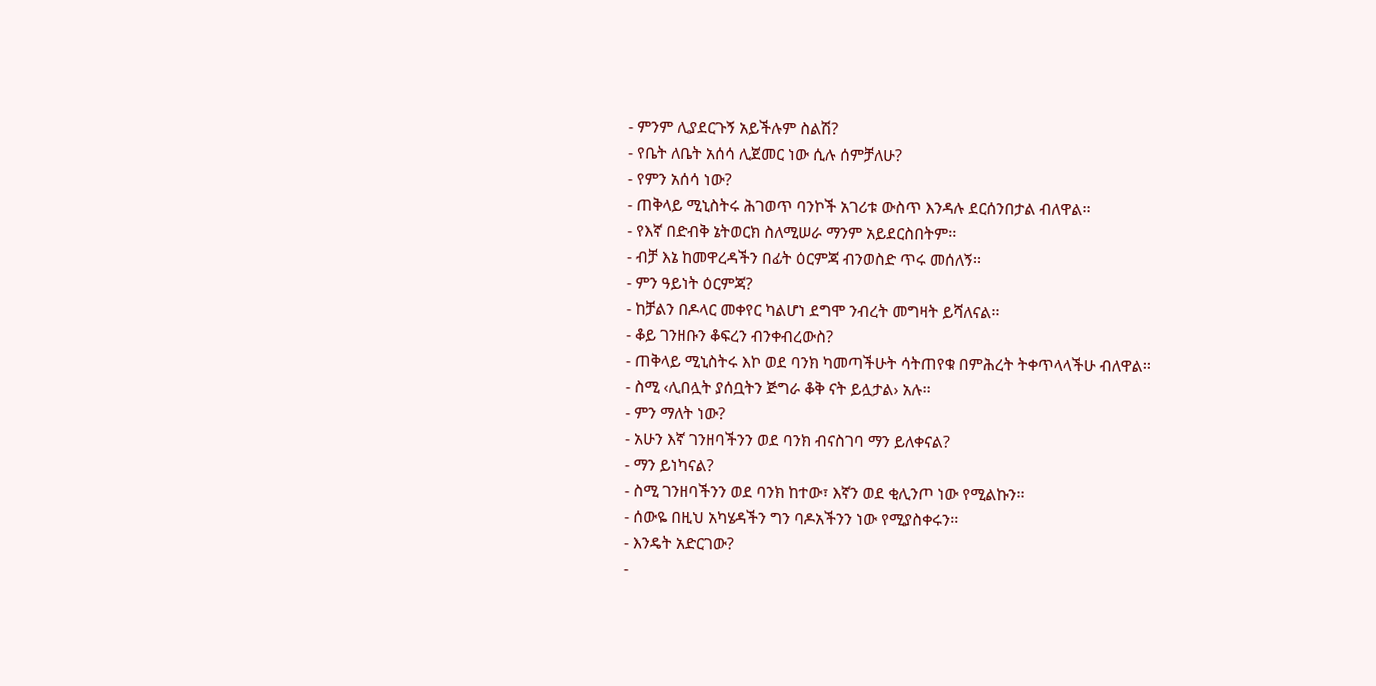- ምንም ሊያደርጉኝ አይችሉም ስልሽ?
- የቤት ለቤት አሰሳ ሊጀመር ነው ሲሉ ሰምቻለሁ?
- የምን አሰሳ ነው?
- ጠቅላይ ሚኒስትሩ ሕገወጥ ባንኮች አገሪቱ ውስጥ እንዳሉ ደርሰንበታል ብለዋል፡፡
- የእኛ በድብቅ ኔትወርክ ስለሚሠራ ማንም አይደርስበትም፡፡
- ብቻ እኔ ከመዋረዳችን በፊት ዕርምጃ ብንወስድ ጥሩ መሰለኝ፡፡
- ምን ዓይነት ዕርምጃ?
- ከቻልን በዶላር መቀየር ካልሆነ ደግሞ ንብረት መግዛት ይሻለናል፡፡
- ቆይ ገንዘቡን ቆፍረን ብንቀብረውስ?
- ጠቅላይ ሚኒስትሩ እኮ ወደ ባንክ ካመጣችሁት ሳትጠየቁ በምሕረት ትቀጥላላችሁ ብለዋል፡፡
- ስሚ ‹ሊበሏት ያሰቧትን ጅግራ ቆቅ ናት ይሏታል› አሉ፡፡
- ምን ማለት ነው?
- አሁን እኛ ገንዘባችንን ወደ ባንክ ብናስገባ ማን ይለቀናል?
- ማን ይነካናል?
- ስሚ ገንዘባችንን ወደ ባንክ ከተው፣ እኛን ወደ ቂሊንጦ ነው የሚልኩን፡፡
- ሰውዬ በዚህ አካሄዳችን ግን ባዶአችንን ነው የሚያስቀሩን፡፡
- እንዴት አድርገው?
-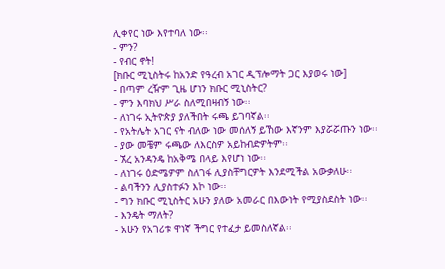ሊቀየር ነው እየተባለ ነው፡፡
- ምን?
- የብር ኖት!
[ክቡር ሚኒስትሩ ከአንድ የዓረብ አገር ዲፕሎማት ጋር እያወሩ ነው]
- በጣም ረዥም ጊዜ ሆነን ክቡር ሚኒስትር?
- ምን እባክህ ሥራ ስለሚበዛብኝ ነው፡፡
- ለነገሩ ኢትዮጵያ ያለችበት ሩጫ ይገባኛል፡፡
- የአትሌት አገር ናት ብለው ነው መሰለኝ ይኸው እኛንም እያሯሯጡን ነው፡፡
- ያው መቼም ሩጫው ለእርስዎ አይከብድዎትም፡፡
- ኧረ አንዳንዴ ከአቅሜ በላይ እየሆነ ነው፡፡
- ለነገሩ ዕድሜዎም ስለገፋ ሊያስቸግርዎት እንደሚችል አውቃለሁ፡፡
- ልባችንን ሊያስተፉን እኮ ነው፡፡
- ግን ክቡር ሚኒስትር አሁን ያለው አመራር በእውነት የሚያስደስት ነው፡፡
- እንዴት ማለት?
- አሁን የአገሪቱ ዋነኛ ችግር የተፈታ ይመስለኛል፡፡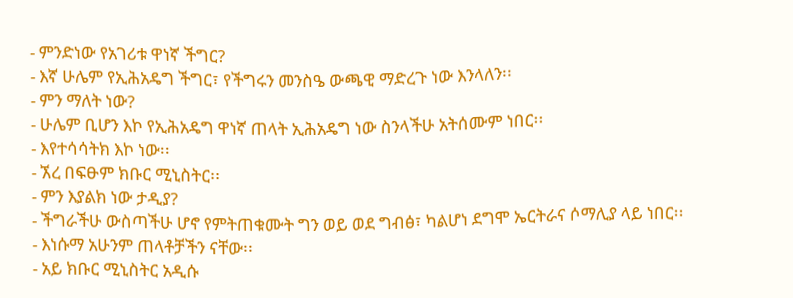- ምንድነው የአገሪቱ ዋነኛ ችግር?
- እኛ ሁሌም የኢሕአዴግ ችግር፣ የችግሩን መንስዔ ውጫዊ ማድረጉ ነው እንላለን፡፡
- ምን ማለት ነው?
- ሁሌም ቢሆን እኮ የኢሕአዴግ ዋነኛ ጠላት ኢሕአዴግ ነው ስንላችሁ አትሰሙም ነበር፡፡
- እየተሳሳትክ እኮ ነው፡፡
- ኧረ በፍፁም ክቡር ሚኒስትር፡፡
- ምን እያልክ ነው ታዲያ?
- ችግራችሁ ውስጣችሁ ሆኖ የምትጠቁሙት ግን ወይ ወደ ግብፅ፣ ካልሆነ ደግሞ ኤርትራና ሶማሊያ ላይ ነበር፡፡
- እነሱማ አሁንም ጠላቶቻችን ናቸው፡፡
- አይ ክቡር ሚኒስትር አዲሱ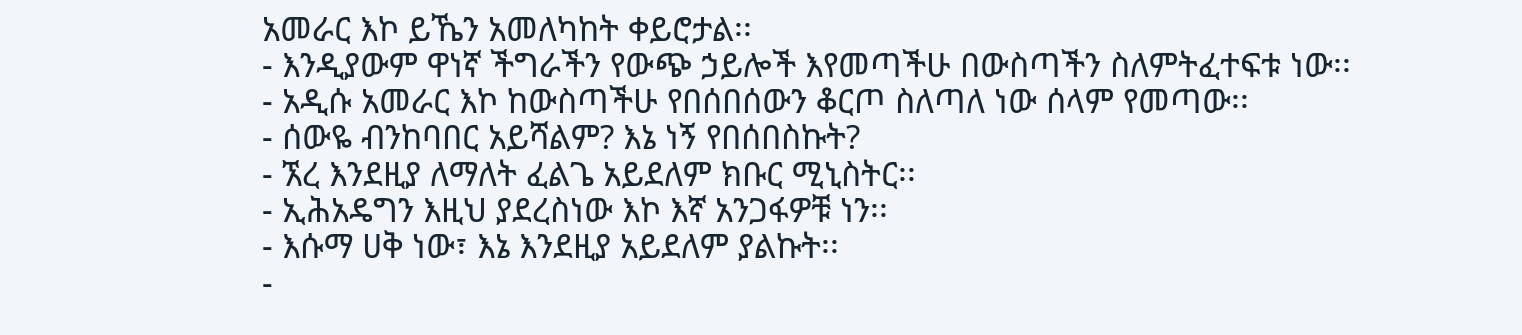አመራር እኮ ይኼን አመለካከት ቀይሮታል፡፡
- እንዲያውም ዋነኛ ችግራችን የውጭ ኃይሎች እየመጣችሁ በውስጣችን ስለምትፈተፍቱ ነው፡፡
- አዲሱ አመራር እኮ ከውስጣችሁ የበሰበሰውን ቆርጦ ስለጣለ ነው ሰላም የመጣው፡፡
- ሰውዬ ብንከባበር አይሻልም? እኔ ነኝ የበሰበስኩት?
- ኧረ እንደዚያ ለማለት ፈልጌ አይደለም ክቡር ሚኒስትር፡፡
- ኢሕአዴግን እዚህ ያደረስነው እኮ እኛ አንጋፋዎቹ ነን፡፡
- እሱማ ሀቅ ነው፣ እኔ እንደዚያ አይደለም ያልኩት፡፡
-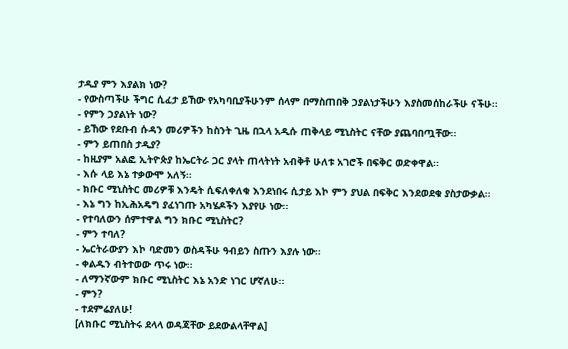ታዲያ ምን እያልክ ነው?
- የውስጣችሁ ችግር ሲፈታ ይኸው የአካባቢያችሁንም ሰላም በማስጠበቅ ኃያልነታችሁን እያስመሰከራችሁ ናችሁ፡፡
- የምን ኃያልነት ነው?
- ይኸው የደቡብ ሱዳን መሪዎችን ከስንት ጊዜ በኋላ አዲሱ ጠቅላይ ሚኒስትር ናቸው ያጨባበጧቸው፡፡
- ምን ይጠበስ ታዲያ?
- ከዚያም አልፎ ኢትዮጵያ ከኤርትራ ጋር ያላት ጠላትነት አብቅቶ ሁለቱ አገሮች በፍቅር ወድቀዋል፡፡
- እሱ ላይ እኔ ተቃውሞ አለኝ፡፡
- ክቡር ሚኒስትር መሪዎቹ እንዴት ሲፍለቀለቁ እንደነበሩ ሲታይ እኮ ምን ያህል በፍቅር እንደወደቁ ያስታውቃል፡፡
- እኔ ግን ከኢሕአዴግ ያፈነገጡ አካሄዶችን እያየሁ ነው፡፡
- የተባለውን ሰምተዋል ግን ክቡር ሚኒስትር?
- ምን ተባለ?
- ኤርትራውያን እኮ ባድመን ወስዳችሁ ዓብይን ስጡን እያሉ ነው፡፡
- ቀልዱን ብትተወው ጥሩ ነው፡፡
- ለማንኛውም ክቡር ሚኒስትር እኔ አንድ ነገር ሆኛለሁ፡፡
- ምን?
- ተደምሬያለሁ!
[ለክቡር ሚኒስትሩ ደላላ ወዳጃቸው ይደውልላቸዋል]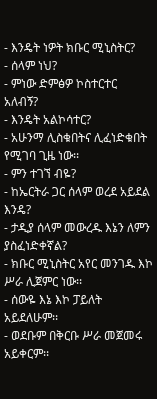- እንዴት ነዎት ክቡር ሚኒስትር?
- ሰላም ነህ?
- ምነው ድምፅዎ ኮስተርተር አለብኝ?
- እንዴት አልኮሳተር?
- አሁንማ ሊስቁበትና ሊፈነድቁበት የሚገባ ጊዜ ነው፡፡
- ምን ተገኘ ብዬ?
- ከኤርትራ ጋር ሰላም ወረደ አይደል እንዴ?
- ታዲያ ሰላም መውረዱ እኔን ለምን ያስፈነድቀኛል?
- ክቡር ሚኒስትር አየር መንገዱ እኮ ሥራ ሊጀምር ነው፡፡
- ሰውዬ እኔ እኮ ፓይለት አይደለሁም፡፡
- ወደቡም በቅርቡ ሥራ መጀመሩ አይቀርም፡፡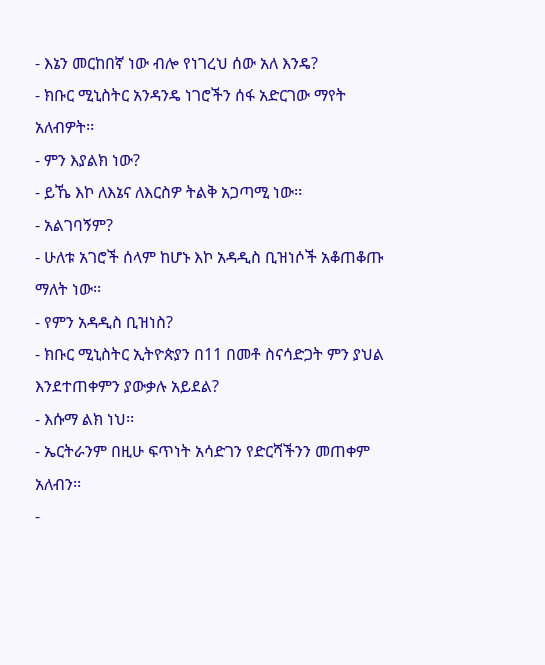- እኔን መርከበኛ ነው ብሎ የነገረህ ሰው አለ እንዴ?
- ክቡር ሚኒስትር አንዳንዴ ነገሮችን ሰፋ አድርገው ማየት አለብዎት፡፡
- ምን እያልክ ነው?
- ይኼ እኮ ለእኔና ለእርስዎ ትልቅ አጋጣሚ ነው፡፡
- አልገባኝም?
- ሁለቱ አገሮች ሰላም ከሆኑ እኮ አዳዲስ ቢዝነሶች አቆጠቆጡ ማለት ነው፡፡
- የምን አዳዲስ ቢዝነስ?
- ክቡር ሚኒስትር ኢትዮጵያን በ11 በመቶ ስናሳድጋት ምን ያህል እንደተጠቀምን ያውቃሉ አይደል?
- እሱማ ልክ ነህ፡፡
- ኤርትራንም በዚሁ ፍጥነት አሳድገን የድርሻችንን መጠቀም አለብን፡፡
-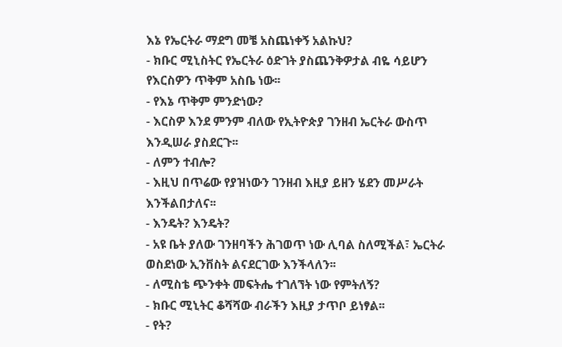እኔ የኤርትራ ማደግ መቼ አስጨነቀኝ አልኩህ?
- ክቡር ሚኒስትር የኤርትራ ዕድገት ያስጨንቅዎታል ብዬ ሳይሆን የእርስዎን ጥቅም አስቤ ነው፡፡
- የእኔ ጥቅም ምንድነው?
- እርስዎ እንደ ምንም ብለው የኢትዮጵያ ገንዘብ ኤርትራ ውስጥ እንዲሠራ ያስደርጉ፡፡
- ለምን ተብሎ?
- እዚህ በጥሬው የያዝነውን ገንዘብ እዚያ ይዘን ሄደን መሥራት እንችልበታለና፡፡
- እንዴት? እንዴት?
- አዩ ቤት ያለው ገንዘባችን ሕገወጥ ነው ሊባል ስለሚችል፣ ኤርትራ ወስደነው ኢንቨስት ልናደርገው እንችላለን፡፡
- ለሚስቴ ጭንቀት መፍትሔ ተገለኘት ነው የምትለኝ?
- ክቡር ሚኒትር ቆሻሻው ብራችን እዚያ ታጥቦ ይነፃል፡፡
- የት?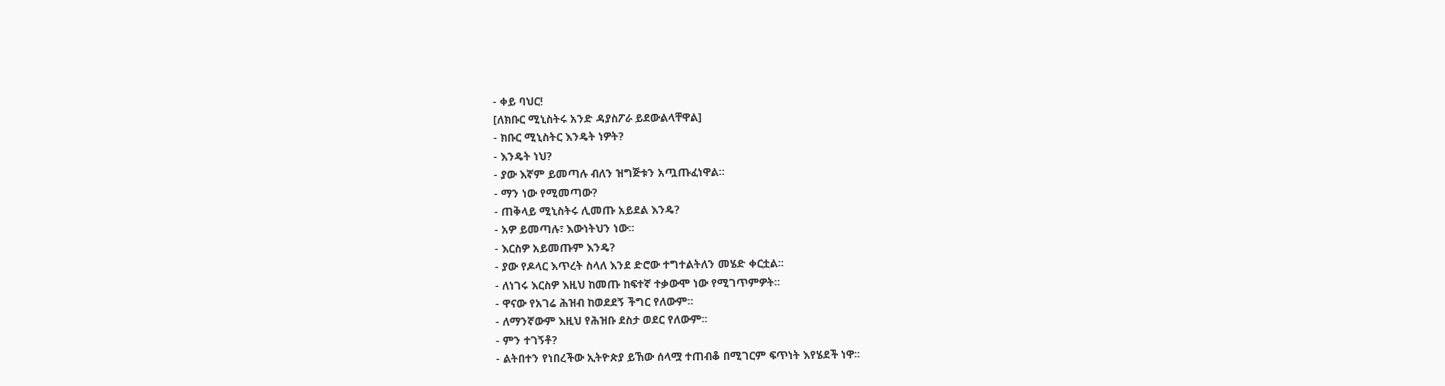- ቀይ ባህር!
[ለክቡር ሚኒስትሩ አንድ ዳያስፖራ ይደውልላቸዋል]
- ክቡር ሚኒስትር እንዴት ነዎት?
- እንዴት ነህ?
- ያው እኛም ይመጣሉ ብለን ዝግጅቱን አጧጡፈነዋል፡፡
- ማን ነው የሚመጣው?
- ጠቅላይ ሚኒስትሩ ሊመጡ አይደል እንዴ?
- አዎ ይመጣሉ፣ እውነትህን ነው፡፡
- እርስዎ አይመጡም እንዴ?
- ያው የዶላር እጥረት ስላለ እንደ ድሮው ተግተልትለን መሄድ ቀርቷል፡፡
- ለነገሩ እርስዎ እዚህ ከመጡ ከፍተኛ ተቃውሞ ነው የሚገጥምዎት፡፡
- ዋናው የአገሬ ሕዝብ ከወደደኝ ችግር የለውም፡፡
- ለማንኛውም እዚህ የሕዝቡ ደስታ ወደር የለውም፡፡
- ምን ተገኝቶ?
- ልትበተን የነበረችው ኢትዮጵያ ይኸው ሰላሟ ተጠብቆ በሚገርም ፍጥነት እየሄደች ነዋ፡፡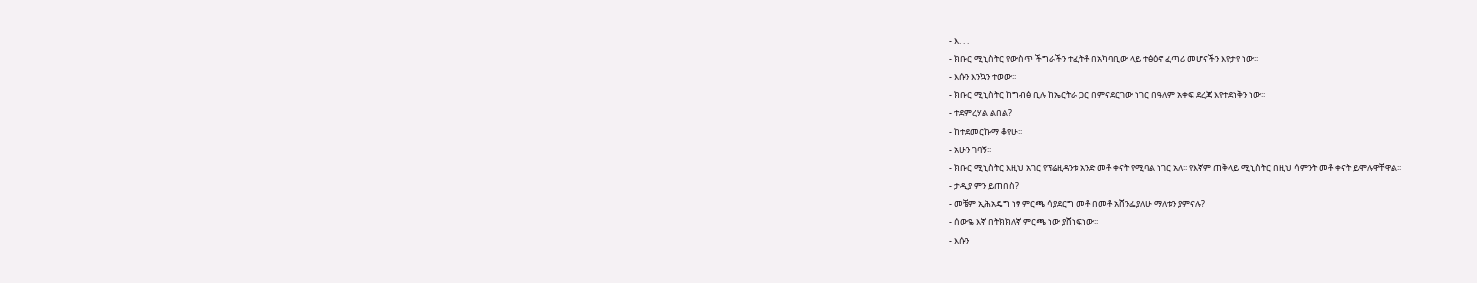- እ. . .
- ክቡር ሚኒስትር የውስጥ ችግራችን ተፈትቶ በአካባቢው ላይ ተፅዕኖ ፈጣሪ መሆናችን እየታየ ነው፡፡
- እሱን እንኳን ተወው፡፡
- ክቡር ሚኒስትር ከግብፅ ቢሉ ከኤርትራ ጋር በምናደርገው ነገር በዓለም አቀፍ ደረጃ እየተደነቅን ነው፡፡
- ተደምረሃል ልበል?
- ከተደመርኩማ ቆየሁ፡፡
- አሁን ገባኝ፡፡
- ክቡር ሚኒስትር እዚህ አገር የፕሬዚዳንቱ አንድ መቶ ቀናት የሚባል ነገር አለ፡፡ የእኛም ጠቅላይ ሚኒስትር በዚህ ሳምንት መቶ ቀናት ይሞሉዋቸዋል፡፡
- ታዲያ ምን ይጠበስ?
- መቼም ኢሕአዴግ ነፃ ምርጫ ሳያደርግ መቶ በመቶ አሸንፌያለሁ ማለቱን ያምናሉ?
- ሰውዬ እኛ በትክክለኛ ምርጫ ነው ያሸነፍነው፡፡
- እሱን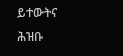ይተውትና ሕዝቡ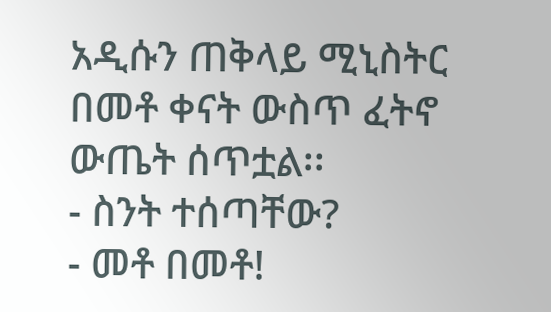አዲሱን ጠቅላይ ሚኒስትር በመቶ ቀናት ውስጥ ፈትኖ ውጤት ሰጥቷል፡፡
- ስንት ተሰጣቸው?
- መቶ በመቶ!